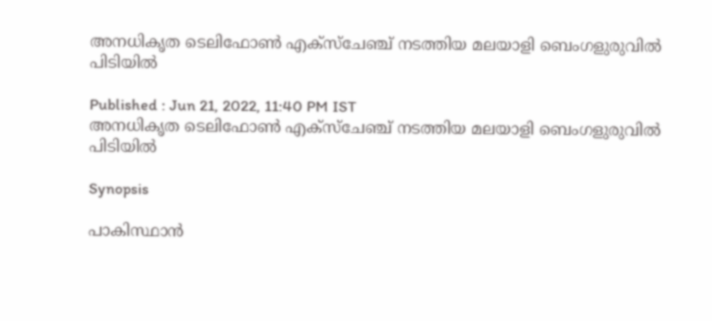അനധികൃത ടെലിഫോൺ എക്സ്ചേഞ്ച് നടത്തിയ മലയാളി ബെംഗളുരുവിൽ പിടിയിൽ

Published : Jun 21, 2022, 11:40 PM IST
അനധികൃത ടെലിഫോൺ എക്സ്ചേഞ്ച് നടത്തിയ മലയാളി ബെംഗളുരുവിൽ പിടിയിൽ

Synopsis

പാകിസ്ഥാൻ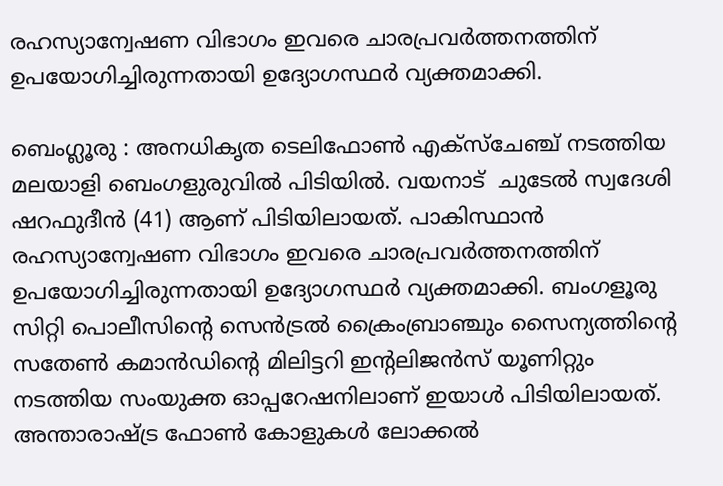രഹസ്യാന്വേഷണ വിഭാഗം ഇവരെ ചാരപ്രവർത്തനത്തിന് ഉപയോഗിച്ചിരുന്നതായി ഉദ്യോഗസ്ഥർ വ്യക്തമാക്കി.

ബെംഗ്ലൂരു : അനധികൃത ടെലിഫോൺ എക്സ്ചേഞ്ച് നടത്തിയ മലയാളി ബെംഗളുരുവിൽ പിടിയിൽ. വയനാട്  ചുടേൽ സ്വദേശി  ഷറഫുദീൻ (41) ആണ് പിടിയിലായത്. പാകിസ്ഥാൻ രഹസ്യാന്വേഷണ വിഭാഗം ഇവരെ ചാരപ്രവർത്തനത്തിന് ഉപയോഗിച്ചിരുന്നതായി ഉദ്യോഗസ്ഥർ വ്യക്തമാക്കി. ബംഗളൂരു സിറ്റി പൊലീസിന്റെ സെൻട്രൽ ക്രൈംബ്രാഞ്ചും സൈന്യത്തിന്റെ സതേൺ കമാൻഡിന്റെ മിലിട്ടറി ഇന്റലിജൻസ് യൂണിറ്റും നടത്തിയ സംയുക്ത ഓപ്പറേഷനിലാണ് ഇയാൾ പിടിയിലായത്. അന്താരാഷ്ട്ര ഫോൺ കോളുകൾ ലോക്കൽ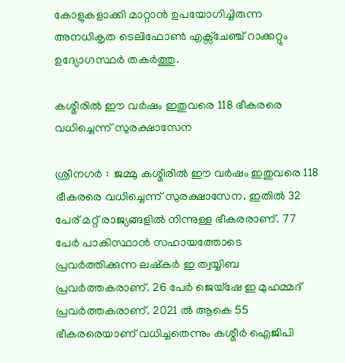കോളുകളാക്കി മാറ്റാൻ ഉപയോഗിച്ചിരുന്ന അനധികൃത ടെലിഫോൺ എക്സ്ചേഞ്ച് റാക്കറ്റും ഉദ്യോഗസ്ഥർ തകർത്തു.

കശ്മീരിൽ ഈ വർഷം ഇതുവരെ 118 ഭീകരരെ വധിച്ചെന്ന് സുരക്ഷാസേന

ശ്രീനഗര്‍ :  ജമ്മു കശ്മീരിൽ ഈ വർഷം ഇതുവരെ 118 ഭീകരരെ വധിച്ചെന്ന് സുരക്ഷാസേന. ഇതിൽ 32 പേര് മറ്റ് രാജ്യങ്ങളില്‍ നിന്നുള്ള ഭീകരരാണ്. 77 പേര്‍ പാകിസ്ഥാൻ സഹായത്തോടെ പ്രവർത്തിക്കുന്ന ലഷ്കർ ഇ ത്വയ്യിബ പ്രവർത്തകരാണ്. 26 പേര്‍ ജെയ്ഷേ ഇ മുഹമ്മദ് പ്രവർത്തകരാണ്. 2021 ൽ ആകെ 55 ഭീകരരെയാണ് വധിച്ചതെന്നും കശ്മീർ ഐജിപി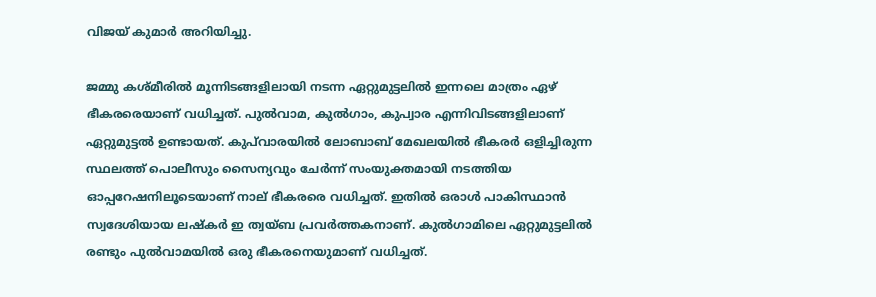വിജയ് കുമാർ അറിയിച്ചു.

ജമ്മു കശ്മീരിൽ മൂന്നിടങ്ങളിലായി നടന്ന ഏറ്റുമുട്ടലിൽ ഇന്നലെ മാത്രം ഏഴ് ഭീകരരെയാണ് വധിച്ചത്. പുൽവാമ, കുൽഗാം, കുപ്വാര എന്നിവിടങ്ങളിലാണ് ഏറ്റുമുട്ടൽ ഉണ്ടായത്. കുപ്‍വാരയിൽ ലോബാബ് മേഖലയിൽ ഭീകരർ ഒളിച്ചിരുന്ന സ്ഥലത്ത് പൊലീസും സൈന്യവും ചേര്‍ന്ന് സംയുക്തമായി നടത്തിയ ഓപ്പറേഷനിലൂടെയാണ് നാല് ഭീകരരെ വധിച്ചത്. ഇതിൽ ഒരാൾ പാകിസ്ഥാൻ സ്വദേശിയായ ലഷ്കർ ഇ ത്വയ്ബ പ്രവർത്തകനാണ്. കുൽഗാമിലെ ഏറ്റുമുട്ടലിൽ രണ്ടും പുൽവാമയിൽ ഒരു ഭീകരനെയുമാണ് വധിച്ചത്.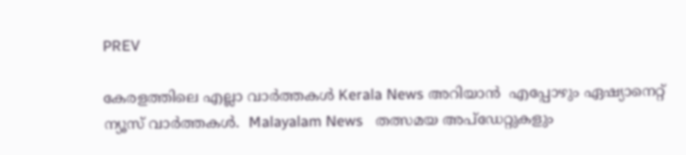PREV

കേരളത്തിലെ എല്ലാ വാർത്തകൾ Kerala News അറിയാൻ  എപ്പോഴും ഏഷ്യാനെറ്റ് ന്യൂസ് വാർത്തകൾ.  Malayalam News   തത്സമയ അപ്‌ഡേറ്റുകളും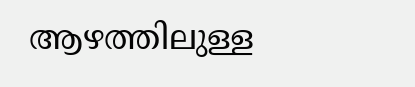ആഴത്തിലുള്ള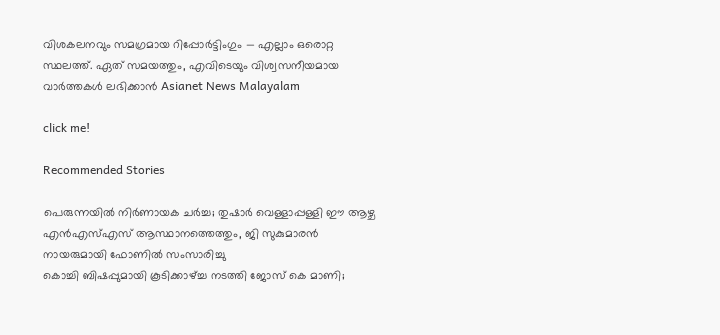വിശകലനവും സമഗ്രമായ റിപ്പോർട്ടിംഗും — എല്ലാം ഒരൊറ്റ സ്ഥലത്ത്. ഏത് സമയത്തും, എവിടെയും വിശ്വസനീയമായ വാർത്തകൾ ലഭിക്കാൻ Asianet News Malayalam

click me!

Recommended Stories

പെരുന്നയിൽ നിർണായക ചർച്ച; തുഷാർ വെള്ളാപ്പള്ളി ഈ ആഴ്ച എൻഎസ്എസ് ആസ്ഥാനത്തെത്തും, ജി സുകുമാരൻ നായരുമായി ഫോണിൽ സംസാരിച്ചു
കൊച്ചി ബിഷപ്പുമായി കൂടിക്കാഴ്ച്ച നടത്തി ജോസ് കെ മാണി;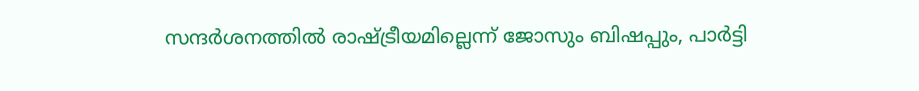സന്ദര്‍ശനത്തില്‍ രാഷ്ട്രീയമില്ലെന്ന് ജോസും ബിഷപ്പും, പാർട്ടി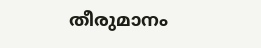തീരുമാനം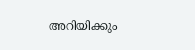അറിയിക്കും